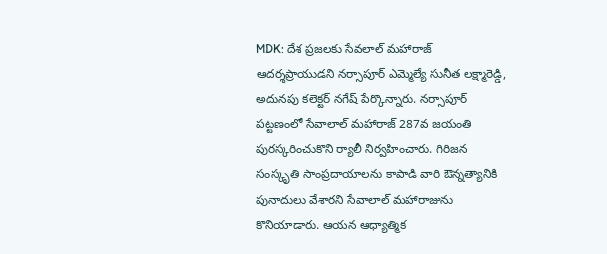MDK: దేశ ప్రజలకు సేవలాల్ మహారాజ్ ఆదర్శప్రాయుడని నర్సాపూర్ ఎమ్మెల్యే సునీత లక్ష్మారెడ్డి, అదునపు కలెక్టర్ నగేష్ పేర్కొన్నారు. నర్సాపూర్ పట్టణంలో సేవాలాల్ మహారాజ్ 287వ జయంతి పురస్కరించుకొని ర్యాలీ నిర్వహించారు. గిరిజన సంస్కృతి సాంప్రదాయాలను కాపాడి వారి ఔన్నత్యానికి పునాదులు వేశారని సేవాలాల్ మహారాజును కొనియాడారు. ఆయన ఆధ్యాత్మిక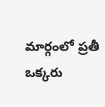మార్గంలో ప్రతీ ఒక్కరు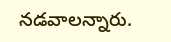నడవాలన్నారు.